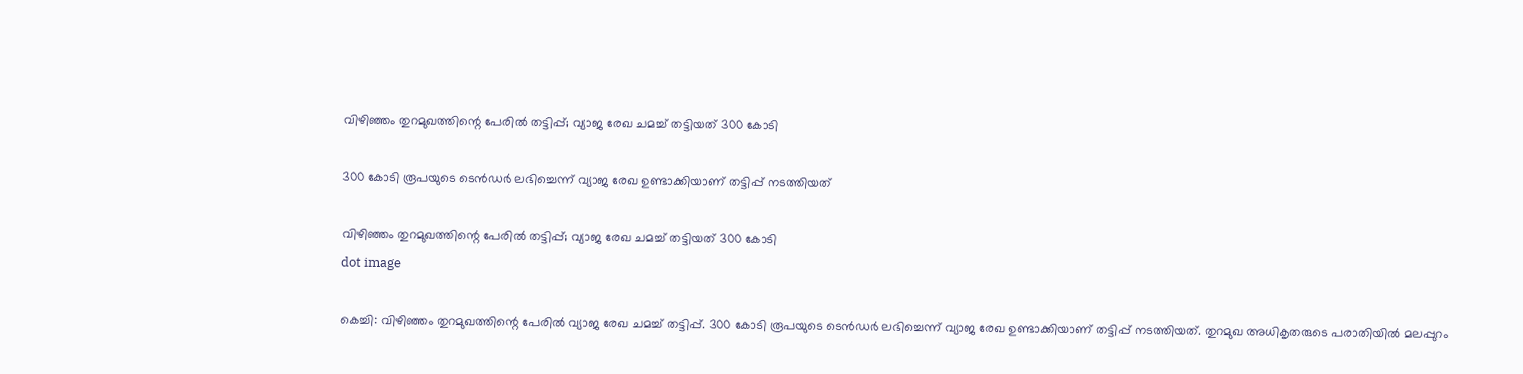വിഴിഞ്ഞം തുറമുഖത്തിന്റെ പേരില്‍ തട്ടിപ്പ്; വ്യാജ രേഖ ചമച്ച് തട്ടിയത് 300 കോടി

300 കോടി രൂപയുടെ ടെന്‍ഡര്‍ ലഭിച്ചെന്ന് വ്യാജ രേഖ ഉണ്ടാക്കിയാണ് തട്ടിപ്പ് നടത്തിയത്

വിഴിഞ്ഞം തുറമുഖത്തിന്റെ പേരില്‍ തട്ടിപ്പ്; വ്യാജ രേഖ ചമച്ച് തട്ടിയത് 300 കോടി
dot image

കെച്ചി: വിഴിഞ്ഞം തുറമുഖത്തിന്റെ പേരില്‍ വ്യാജ രേഖ ചമച്ച് തട്ടിപ്പ്. 300 കോടി രൂപയുടെ ടെന്‍ഡര്‍ ലഭിച്ചെന്ന് വ്യാജ രേഖ ഉണ്ടാക്കിയാണ് തട്ടിപ്പ് നടത്തിയത്. തുറമുഖ അധികൃതരുടെ പരാതിയില്‍ മലപ്പുറം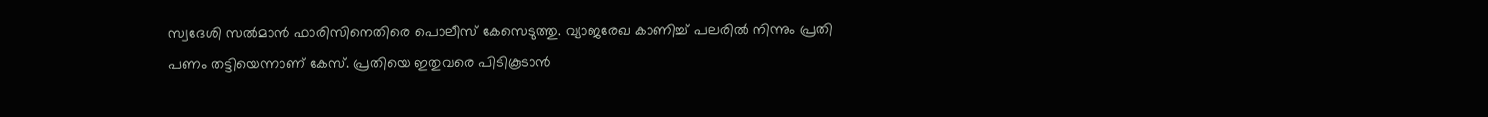സ്വദേശി സല്‍മാന്‍ ഫാരിസിനെതിരെ പൊലീസ് കേസെടുത്തു. വ്യാജരേഖ കാണിച്ച് പലരില്‍ നിന്നും പ്രതി പണം തട്ടിയെന്നാണ് കേസ്. പ്രതിയെ ഇതുവരെ പിടികൂടാന്‍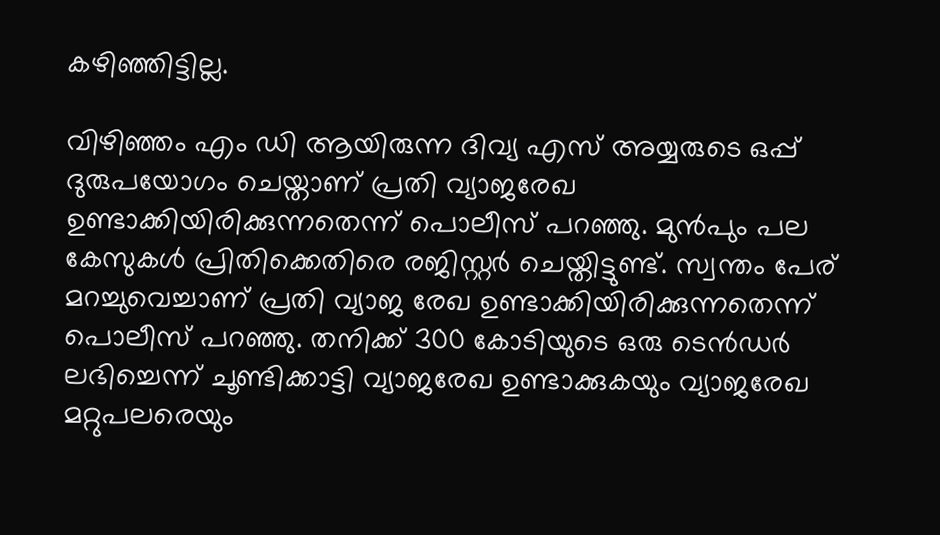കഴിഞ്ഞിട്ടില്ല.

വിഴിഞ്ഞം എം ഡി ആയിരുന്ന ദിവ്യ എസ് അയ്യരുടെ ഒപ്പ് ദുരുപയോഗം ചെയ്താണ് പ്രതി വ്യാജരേഖ ഉണ്ടാക്കിയിരിക്കുന്നതെന്ന് പൊലീസ് പറഞ്ഞു. മുന്‍പും പല കേസുകള്‍ പ്രിതിക്കെതിരെ രജിസ്റ്റര്‍ ചെയ്തിട്ടുണ്ട്. സ്വന്തം പേര് മറച്ചുവെച്ചാണ് പ്രതി വ്യാജ രേഖ ഉണ്ടാക്കിയിരിക്കുന്നതെന്ന് പൊലീസ് പറഞ്ഞു. തനിക്ക് 300 കോടിയുടെ ഒരു ടെന്‍ഡര്‍ ലഭിച്ചെന്ന് ചൂണ്ടിക്കാട്ടി വ്യാജരേഖ ഉണ്ടാക്കുകയും വ്യാജരേഖ മറ്റുപലരെയും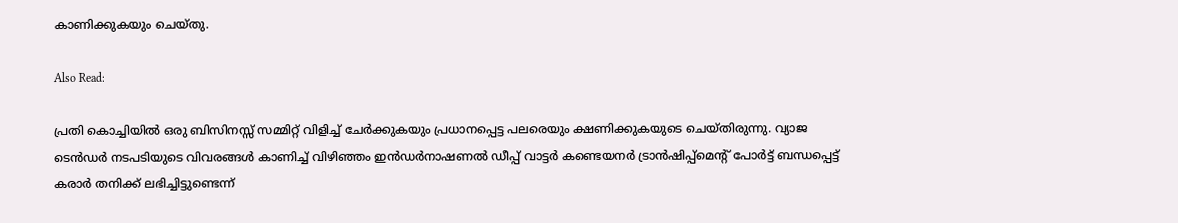കാണിക്കുകയും ചെയ്തു.

Also Read:

പ്രതി കൊച്ചിയില്‍ ഒരു ബിസിനസ്സ് സമ്മിറ്റ് വിളിച്ച് ചേര്‍ക്കുകയും പ്രധാനപ്പെട്ട പലരെയും ക്ഷണിക്കുകയുടെ ചെയ്തിരുന്നു. വ്യാജ ടെന്‍ഡര്‍ നടപടിയുടെ വിവരങ്ങള്‍ കാണിച്ച് വിഴിഞ്ഞം ഇന്‍ഡര്‍നാഷണല്‍ ഡീപ്പ് വാട്ടര്‍ കണ്ടെയനര്‍ ട്രാന്‍ഷിപ്പ്മെന്റ് പോര്‍ട്ട് ബന്ധപ്പെട്ട് കരാര്‍ തനിക്ക് ലഭിച്ചിട്ടുണ്ടെന്ന്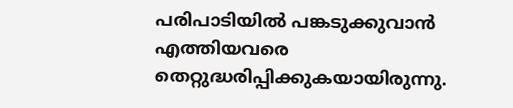പരിപാടിയില്‍ പങ്കടുക്കുവാന്‍ എത്തിയവരെ തെറ്റുദ്ധരിപ്പിക്കുകയായിരുന്നു.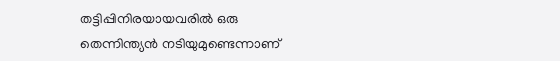തട്ടിപ്പിനിരയായവരില്‍ ഒരു തെന്നിന്ത്യന്‍ നടിയുമുണ്ടെന്നാണ്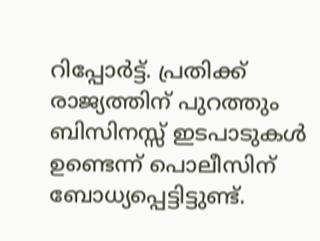റിപ്പോര്‍ട്ട്. പ്രതിക്ക് രാജ്യത്തിന് പുറത്തും ബിസിനസ്സ് ഇടപാടുകള്‍ ഉണ്ടെന്ന് പൊലീസിന് ബോധ്യപ്പെട്ടിട്ടുണ്ട്.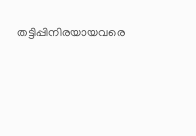തട്ടിപ്പിനിരയായവരെ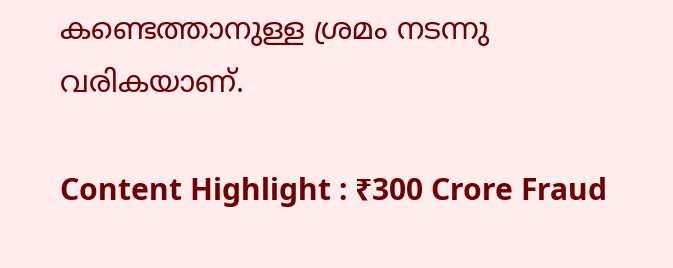കണ്ടെത്താനുള്ള ശ്രമം നടന്നു വരികയാണ്.

Content Highlight : ₹300 Crore Fraud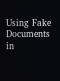Using Fake Documents in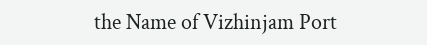the Name of Vizhinjam Port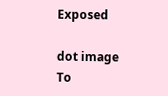Exposed

dot image
To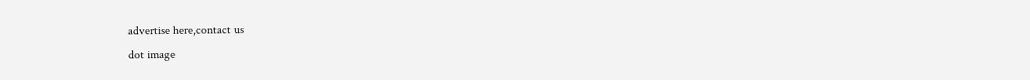advertise here,contact us
dot image